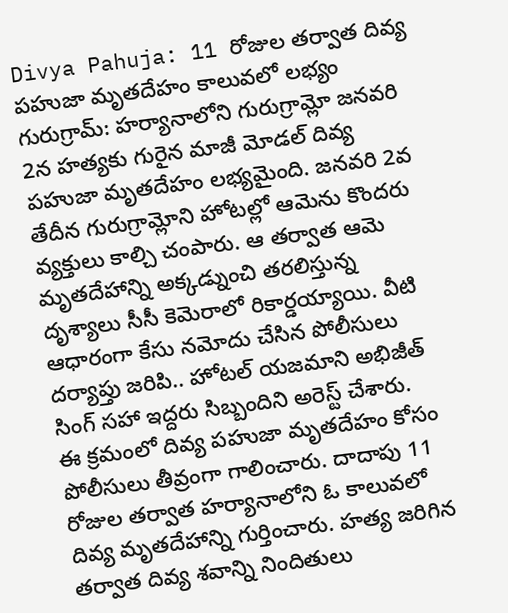Divya Pahuja: 11 రోజుల తర్వాత దివ్య పహుజా మృతదేహం కాలువలో లభ్యం
గురుగ్రామ్: హర్యానాలోని గురుగ్రామ్లో జనవరి 2న హత్యకు గురైన మాజీ మోడల్ దివ్య పహుజా మృతదేహం లభ్యమైంది. జనవరి 2వ తేదీన గురుగ్రామ్లోని హోటల్లో ఆమెను కొందరు వ్యక్తులు కాల్చి చంపారు. ఆ తర్వాత ఆమె మృతదేహాన్ని అక్కడ్నుంచి తరలిస్తున్న దృశ్యాలు సీసీ కెమెరాలో రికార్డయ్యాయి. వీటి ఆధారంగా కేసు నమోదు చేసిన పోలీసులు దర్యాప్తు జరిపి.. హోటల్ యజమాని అభిజీత్ సింగ్ సహా ఇద్దరు సిబ్బందిని అరెస్ట్ చేశారు.
ఈ క్రమంలో దివ్య పహుజా మృతదేహం కోసం పోలీసులు తీవ్రంగా గాలించారు. దాదాపు 11 రోజుల తర్వాత హర్యానాలోని ఓ కాలువలో దివ్య మృతదేహాన్ని గుర్తించారు. హత్య జరిగిన తర్వాత దివ్య శవాన్ని నిందితులు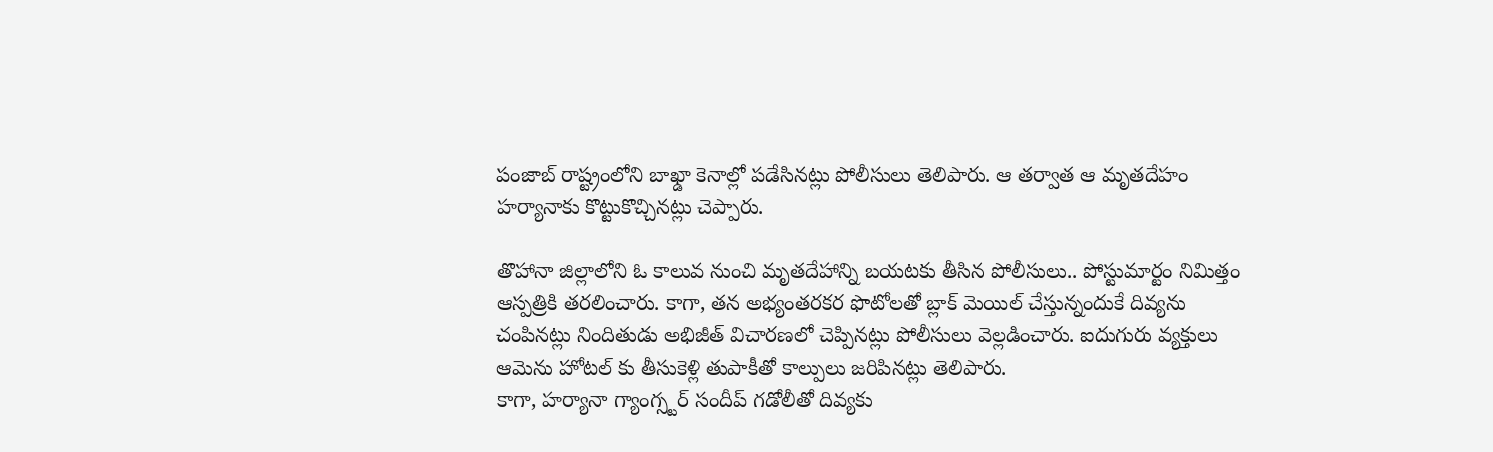పంజాబ్ రాష్ట్రంలోని బాఖ్డా కెనాల్లో పడేసినట్లు పోలీసులు తెలిపారు. ఆ తర్వాత ఆ మృతదేహం హర్యానాకు కొట్టుకొచ్చినట్లు చెప్పారు.

తొహానా జిల్లాలోని ఓ కాలువ నుంచి మృతదేహాన్ని బయటకు తీసిన పోలీసులు.. పోస్టుమార్టం నిమిత్తం ఆస్పత్రికి తరలించారు. కాగా, తన అభ్యంతరకర ఫొటోలతో బ్లాక్ మెయిల్ చేస్తున్నందుకే దివ్యను చంపినట్లు నిందితుడు అభిజీత్ విచారణలో చెప్పినట్లు పోలీసులు వెల్లడించారు. ఐదుగురు వ్యక్తులు ఆమెను హోటల్ కు తీసుకెళ్లి తుపాకీతో కాల్పులు జరిపినట్లు తెలిపారు.
కాగా, హర్యానా గ్యాంగ్స్టర్ సందీప్ గడోలీతో దివ్యకు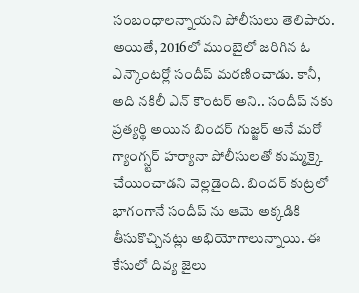సంబంధాలన్నాయని పోలీసులు తెలిపారు. అయితే, 2016లో ముంబైలో జరిగిన ఓ ఎన్కౌంటర్లో సందీప్ మరణించాడు. కానీ, అది నకిలీ ఎన్ కౌంటర్ అని.. సందీప్ నకు ప్రత్యర్థి అయిన బిందర్ గుజ్జర్ అనే మరో గ్యాంగ్స్టర్ హర్యానా పోలీసులతో కుమ్మక్కై చేయించాడని వెల్లడైంది. బిందర్ కుట్రలో భాగంగానే సందీప్ ను ఆమె అక్కడికి తీసుకొచ్చినట్లు అభియోగాలున్నాయి. ఈ కేసులో దివ్య జైలు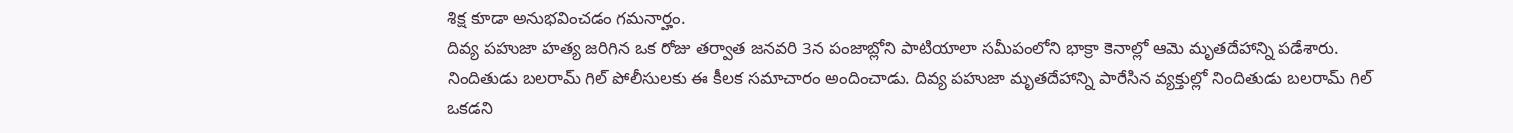శిక్ష కూడా అనుభవించడం గమనార్హం.
దివ్య పహుజా హత్య జరిగిన ఒక రోజు తర్వాత జనవరి 3న పంజాబ్లోని పాటియాలా సమీపంలోని భాక్రా కెనాల్లో ఆమె మృతదేహాన్ని పడేశారు. నిందితుడు బలరామ్ గిల్ పోలీసులకు ఈ కీలక సమాచారం అందించాడు. దివ్య పహుజా మృతదేహాన్ని పారేసిన వ్యక్తుల్లో నిందితుడు బలరామ్ గిల్ ఒకడని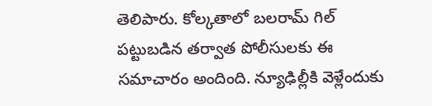తెలిపారు. కోల్కతాలో బలరామ్ గిల్ పట్టుబడిన తర్వాత పోలీసులకు ఈ సమాచారం అందింది. న్యూఢిల్లీకి వెళ్లేందుకు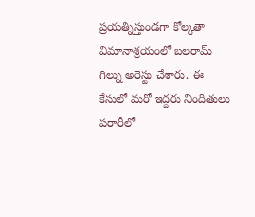ప్రయత్నిస్తుండగా కోల్కతా విమానాశ్రయంలో బలరామ్ గిల్ను అరెస్టు చేశారు. ఈ కేసులో మరో ఇద్దరు నిందితులు పరారీలో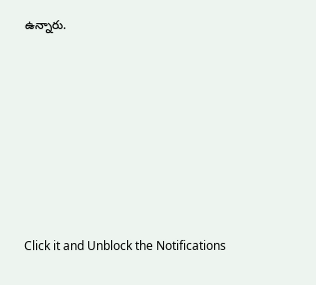ఉన్నారు.












Click it and Unblock the Notifications